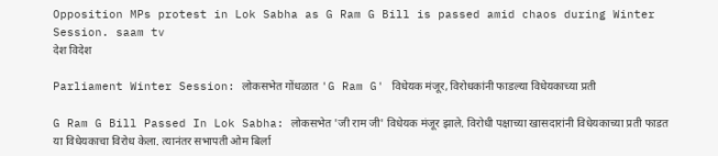Opposition MPs protest in Lok Sabha as G Ram G Bill is passed amid chaos during Winter Session. saam tv
देश विदेश

Parliament Winter Session: लोकसभेत गोंधळात 'G Ram G' विधेयक मंजूर, विरोधकांनी फाडल्या विधेयकाच्या प्रती

G Ram G Bill Passed In Lok Sabha: लोकसभेत 'जी राम जी' विधेयक मंजूर झाले. विरोधी पक्षाच्या खासदारांनी विधेयकाच्या प्रती फाडत या विधेयकाचा विरोध केला. त्यानंतर सभापती ओम बिर्ला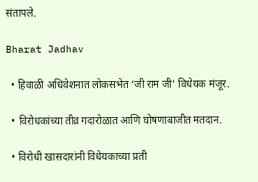संतापले.

Bharat Jadhav

  • हिवाळी अधिवेशनात लोकसभेत ‘जी राम जी’ विधेयक मंजूर.

  • विरोधकांच्या तीव्र गदारोळात आणि घोषणाबाजीत मतदान.

  • विरोधी खासदारांनी विधेयकाच्या प्रती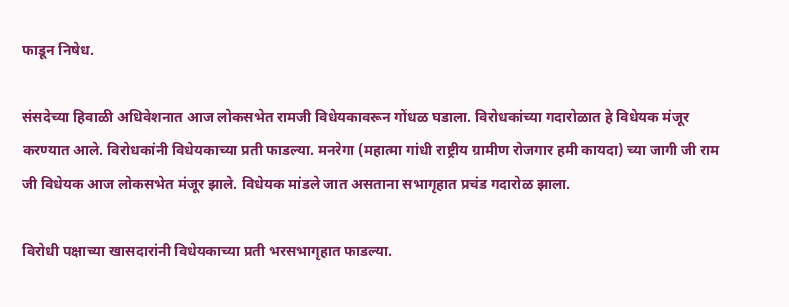फाडून निषेध.

संसदेच्या हिवाळी अधिवेशनात आज लोकसभेत रामजी विधेयकावरून गोंधळ घडाला. विरोधकांच्या गदारोळात हे विधेयक मंजूर करण्यात आले. विरोधकांनी विधेयकाच्या प्रती फाडल्या. मनरेगा (महात्मा गांधी राष्ट्रीय ग्रामीण रोजगार हमी कायदा) च्या जागी जी राम जी विधेयक आज लोकसभेत मंजूर झाले. विधेयक मांडले जात असताना सभागृहात प्रचंड गदारोळ झाला.

विरोधी पक्षाच्या खासदारांनी विधेयकाच्या प्रती भरसभागृहात फाडल्या.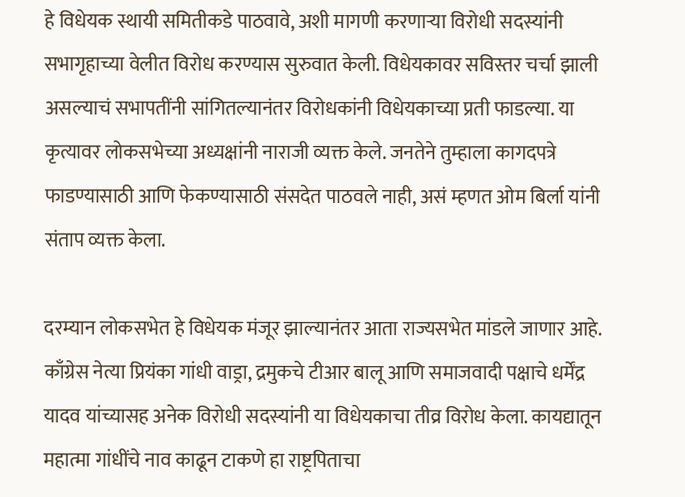हे विधेयक स्थायी समितीकडे पाठवावे, अशी मागणी करणाऱ्या विरोधी सदस्यांनी सभागृहाच्या वेलीत विरोध करण्यास सुरुवात केली. विधेयकावर सविस्तर चर्चा झाली असल्याचं सभापतींनी सांगितल्यानंतर विरोधकांनी विधेयकाच्या प्रती फाडल्या. या कृत्यावर लोकसभेच्या अध्यक्षांनी नाराजी व्यक्त केले. जनतेने तुम्हाला कागदपत्रे फाडण्यासाठी आणि फेकण्यासाठी संसदेत पाठवले नाही, असं म्हणत ओम बिर्ला यांनी संताप व्यक्त केला.

दरम्यान लोकसभेत हे विधेयक मंजूर झाल्यानंतर आता राज्यसभेत मांडले जाणार आहे. काँग्रेस नेत्या प्रियंका गांधी वाड्रा, द्रमुकचे टीआर बालू आणि समाजवादी पक्षाचे धर्मेंद्र यादव यांच्यासह अनेक विरोधी सदस्यांनी या विधेयकाचा तीव्र विरोध केला. कायद्यातून महात्मा गांधींचे नाव काढून टाकणे हा राष्ट्रपिताचा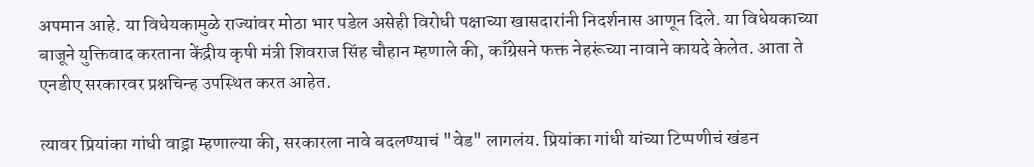अपमान आहे. या विधेयकामुळे राज्यांवर मोठा भार पडेल असेही विरोधी पक्षाच्या खासदारांनी निदर्शनास आणून दिले. या विधेयकाच्या बाजूने युक्तिवाद करताना केंद्रीय कृषी मंत्री शिवराज सिंह चौहान म्हणाले की, काँग्रेसने फक्त नेहरूंच्या नावाने कायदे केलेत. आता ते एनडीए सरकारवर प्रश्नचिन्ह उपस्थित करत आहेत.

त्यावर प्रियांका गांधी वाड्रा म्हणाल्या की, सरकारला नावे बदलण्याचं "वेड" लागलंय. प्रियांका गांधी यांच्या टिप्पणीचं खंडन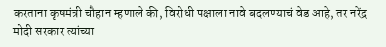करताना कृषमंत्री चौहान म्हणाले की, विरोधी पक्षाला नावे बदलण्याचं वेड आहे, तर नरेंद्र मोदी सरकार त्यांच्या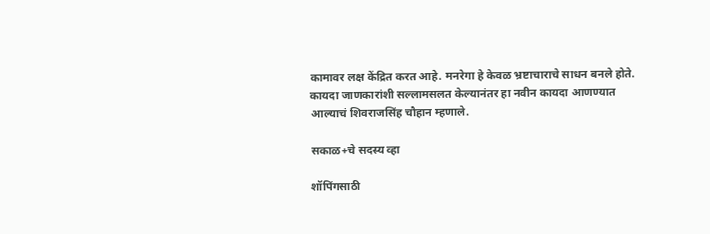कामावर लक्ष केंद्रित करत आहे. मनरेगा हे केवळ भ्रष्टाचाराचे साधन बनले होते. कायदा जाणकारांशी सल्लामसलत केल्यानंतर हा नवीन कायदा आणण्यात आल्याचं शिवराजसिंह चौहान म्हणाले.

सकाळ+चे सदस्य व्हा

शॉपिंगसाठी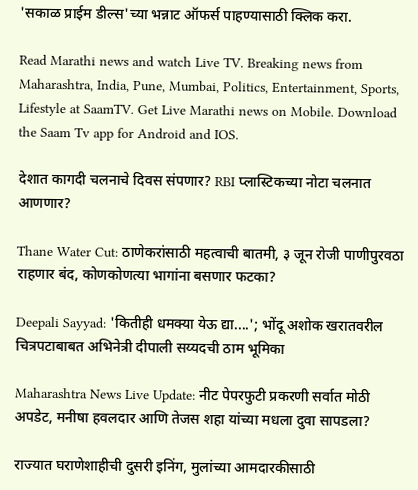'सकाळ प्राईम डील्स'च्या भन्नाट ऑफर्स पाहण्यासाठी क्लिक करा.

Read Marathi news and watch Live TV. Breaking news from Maharashtra, India, Pune, Mumbai, Politics, Entertainment, Sports, Lifestyle at SaamTV. Get Live Marathi news on Mobile. Download the Saam Tv app for Android and IOS.

देशात कागदी चलनाचे दिवस संपणार? RBI प्लास्टिकच्या नोटा चलनात आणणार?

Thane Water Cut: ठाणेकरांसाठी महत्वाची बातमी, ३ जून रोजी पाणीपुरवठा राहणार बंद, कोणकोणत्या भागांना बसणार फटका?

Deepali Sayyad: 'कितीही धमक्या येऊ द्या....'; भोंदू अशोक खरातवरील चित्रपटाबाबत अभिनेत्री दीपाली सय्यदची ठाम भूमिका

Maharashtra News Live Update: नीट पेपरफुटी प्रकरणी सर्वात मोठी अपडेट, मनीषा हवलदार आणि तेजस शहा यांच्या मधला दुवा सापडला?

राज्यात घराणेशाहीची दुसरी इनिंग, मुलांच्या आमदारकीसाठी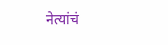नेत्यांचं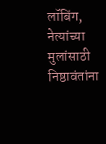लॉबिंग, नेत्यांच्या मुलांसाठी निष्ठावंतांना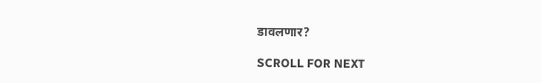डावलणार?

SCROLL FOR NEXT